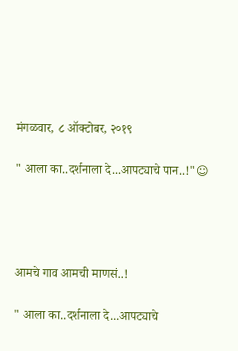मंगळवार, ८ ऑक्टोबर, २०१९

" आला का..दर्शनाला दे...आपट्याचे पान..!"☺




आमचे गाव आमची माणसं..!

" आला का..दर्शनाला दे...आपट्याचे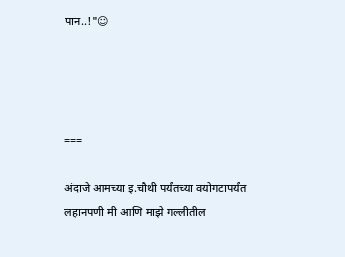पान..!"☺




===

अंदाजे आमच्या इ.चौथी पर्यंतच्या वयोगटापर्यंत लहानपणी मी आणि माझे गल्लीतील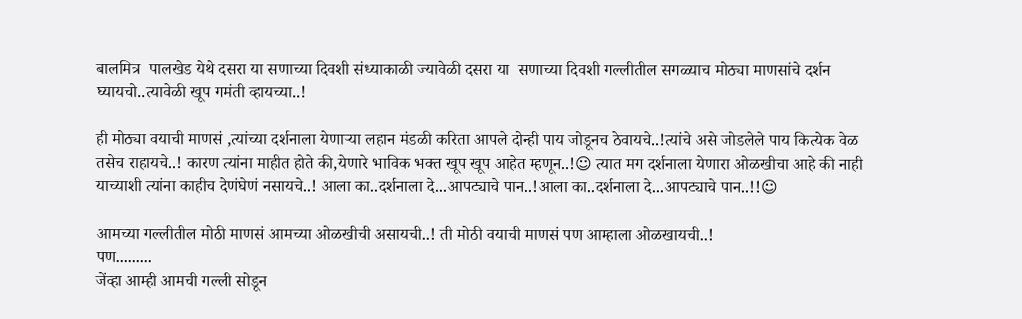बालमित्र  पालखेड येथे दसरा या सणाच्या दिवशी संध्याकाळी ज्यावेळी दसरा या  सणाच्या दिवशी गल्लीतील सगळ्याच मोठ्या माणसांचे दर्शन घ्यायचो..त्यावेळी खूप गमंती व्हायच्या..!

ही मोठ्या वयाची माणसं ,त्यांच्या दर्शनाला येणाऱ्या लहान मंडळी करिता आपले दोन्ही पाय जोडूनच ठेवायचे..!त्यांचे असे जोडलेले पाय कित्येक वेळ तसेच राहायचे..! कारण त्यांना माहीत होते की,येणारे भाविक भक्त खूप खूप आहेत म्हणून..!☺ त्यात मग दर्शनाला येणारा ओळखीचा आहे की नाही याच्याशी त्यांना काहीच देणंघेणं नसायचे..! आला का..दर्शनाला दे...आपट्याचे पान..!आला का..दर्शनाला दे...आपट्याचे पान..!!☺

आमच्या गल्लीतील मोठी माणसं आमच्या ओळखीची असायची..! ती मोठी वयाची माणसं पण आम्हाला ओळखायची..!
पण.........
जेंव्हा आम्ही आमची गल्ली सोडून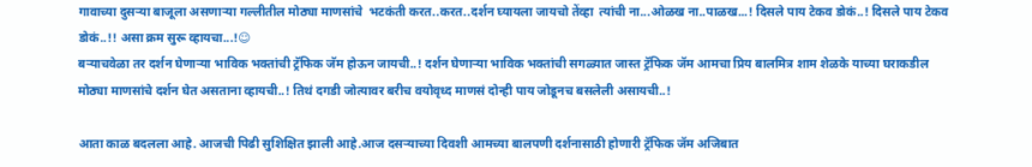गावाच्या दुसऱ्या बाजूला असणाऱ्या गल्लीतील मोठ्या माणसांचे  भटकंती करत..करत..दर्शन घ्यायला जायचो तेंव्हा  त्यांची ना...ओळख ना..पाळख...! दिसले पाय टेकव डोकं..! दिसले पाय टेकव डोकं..!! असा क्रम सुरू व्हायचा...!☺
बऱ्याचवेळा तर दर्शन घेणाऱ्या भाविक भक्तांची ट्रॅफिक जॅम होऊन जायची..! दर्शन घेणाऱ्या भाविक भक्तांची सगळ्यात जास्त ट्रॅफिक जॅम आमचा प्रिय बालमित्र शाम शेळके याच्या‌ घराकडील मोठ्या माणसांचे दर्शन घेत असताना व्हायची..! तिथं दगडी जोत्यावर बरीच वयोवृध्द माणसं दोन्ही पाय जोडूनच बसलेली असायची..!

आता काळ बदलला आहे. आजची पिढी सुशिक्षित झाली आहे.आज दसऱ्याच्या दिवशी आमच्या बालपणी दर्शनासाठी होणारी ट्रॅफिक जॅम अजिबात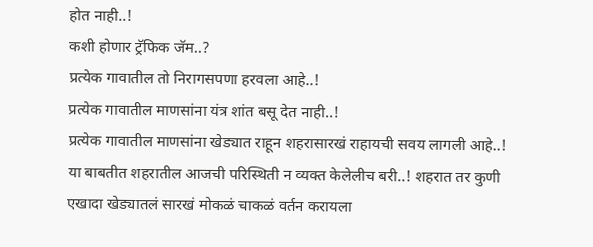होत नाही..!
कशी होणार ट्रॅफिक जॅम..?
प्रत्येक गावातील तो निरागसपणा हरवला आहे..!
प्रत्येक गावातील माणसांना यंत्र शांत बसू देत नाही..!
प्रत्येक गावातील माणसांना खेड्यात राहून शहरासारखं राहायची सवय लागली आहे..!
या बाबतीत शहरातील आजची परिस्थिती न व्यक्त केलेलीच बरी..! शहरात तर कुणी एखादा खेड्यातलं सारखं मोकळं चाकळं वर्तन करायला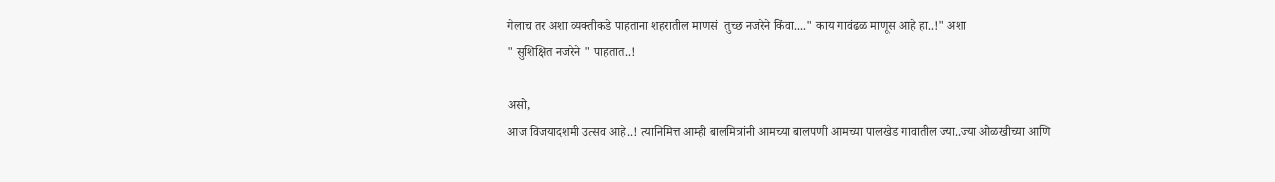गेलाच तर अशा व्यक्तीकडे पाहताना शहरातील माणसं  तुच्छ नजरेने किंवा...." काय गावंढळ माणूस आहे हा..!" अशा
" सुशिक्षित नजरेने " पाहतात..!

असो,
आज विजयादशमी उत्सव आहे..! त्यानिमित्त आम्ही बालमित्रांनी आमच्या बालपणी आमच्या पालखेड गावातील ज्या..ज्या ओळखीच्या आणि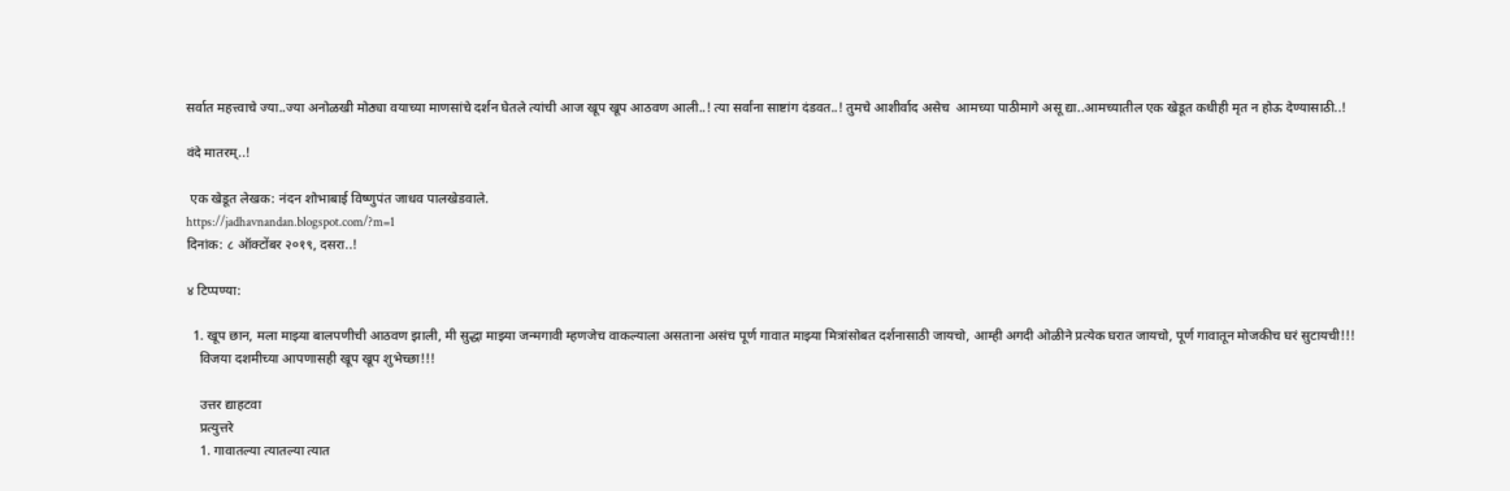सर्वात महत्त्वाचे ज्या..ज्या अनोळखी मोठ्या वयाच्या माणसांचे दर्शन घेतले त्यांची आज खूप खूप आठवण आली..! त्या सर्वांना साष्टांग दंडवत..! तुमचे आशीर्वाद असेच  आमच्या पाठीमागे असू द्या..आमच्यातील एक खेडूत कधीही मृत न होऊ देण्यासाठी..!

वंदे मातरम्..!

 एक खेडूत लेखक: नंदन शोभाबाई विष्णुपंत जाधव पालखेडवाले.
https://jadhavnandan.blogspot.com/?m=1
दिनांक: ८ ऑक्टोंबर २०१९, दसरा..!

४ टिप्पण्या:

  1. खूप छान, मला माझ्या बालपणीची आठवण झाली, मी सुद्धा माझ्या जन्मगावी म्हणजेच वाकल्याला असताना असंच पूर्ण गावात माझ्या मित्रांसोबत दर्शनासाठी जायचो, आम्ही अगदी ओळीने प्रत्येक घरात जायचो, पूर्ण गावातून मोजकीच घरं सुटायची!!!
    विजया दशमीच्या आपणासही खूप खूप शुभेच्छा!!!

    उत्तर द्याहटवा
    प्रत्युत्तरे
    1. गावातल्या त्यातल्या त्यात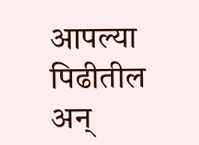आपल्या पिढीतील अन्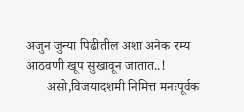अजुन जुन्या पिढीतील अशा अनेक रम्य आठवणी खूप सुखावून जातात..!
      असो,विजयादशमी निमित्त मनःपूर्वक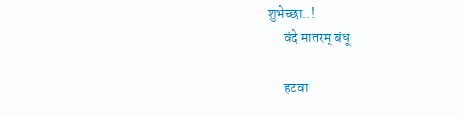शुभेच्छा..!
      वंदे मातरम् बंधू

      हटवा